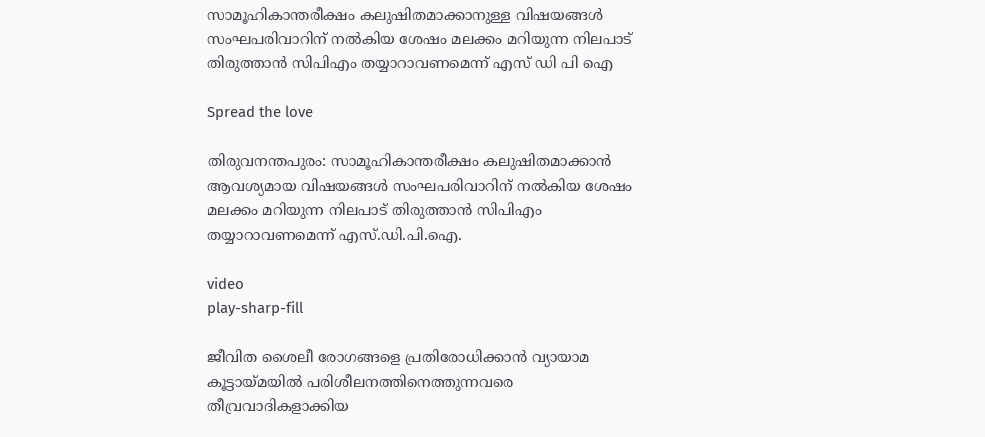സാമൂഹികാന്തരീക്ഷം കലുഷിതമാക്കാനുള്ള വിഷയങ്ങൾ സംഘപരിവാറിന് നല്‍കിയ ശേഷം മലക്കം മറിയുന്ന നിലപാട് തിരുത്താന്‍ സിപിഎം തയ്യാറാവണമെന്ന് എസ് ഡി പി ഐ

Spread the love

തിരുവനന്തപുരം: സാമൂഹികാന്തരീക്ഷം കലുഷിതമാക്കാന്‍ ആവശ്യമായ വിഷയങ്ങള്‍ സംഘപരിവാറിന് നല്‍കിയ ശേഷം മലക്കം മറിയുന്ന നിലപാട് തിരുത്താന്‍ സിപിഎം തയ്യാറാവണമെന്ന് എസ്.ഡി.പി.ഐ.

video
play-sharp-fill

ജീവിത ശൈലീ രോഗങ്ങളെ പ്രതിരോധിക്കാന്‍ വ്യായാമ കൂട്ടായ്മയില്‍ പരിശീലനത്തിനെത്തുന്നവരെ തീവ്രവാദികളാക്കിയ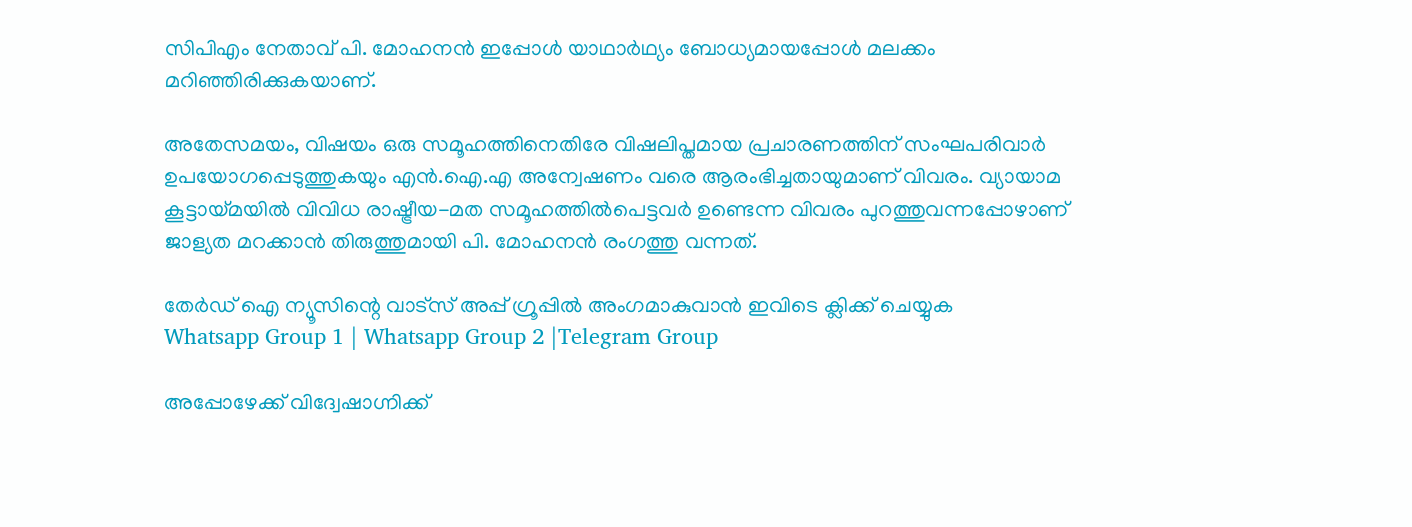സിപിഎം നേതാവ് പി. മോഹനന്‍ ഇപ്പോള്‍ യാഥാര്‍ഥ്യം ബോധ്യമായപ്പോള്‍ മലക്കം മറിഞ്ഞിരിക്കുകയാണ്.

അതേസമയം, വിഷയം ഒരു സമൂഹത്തിനെതിരേ വിഷലിപ്തമായ പ്രചാരണത്തിന് സംഘപരിവാർ ഉപയോഗപ്പെടുത്തുകയും എൻ.ഐ.എ അന്വേഷണം വരെ ആരംഭിച്ചതായുമാണ് വിവരം. വ്യായാമ കൂട്ടായ്മയില്‍ വിവിധ രാഷ്ട്രീയ-മത സമൂഹത്തില്‍പെട്ടവര്‍ ഉണ്ടെന്ന വിവരം പുറത്തുവന്നപ്പോഴാണ് ജാള്യത മറക്കാന്‍ തിരുത്തുമായി പി. മോഹനന്‍ രംഗത്തു വന്നത്.

തേർഡ് ഐ ന്യൂസിന്റെ വാട്സ് അപ്പ് ഗ്രൂപ്പിൽ അംഗമാകുവാൻ ഇവിടെ ക്ലിക്ക് ചെയ്യുക
Whatsapp Group 1 | Whatsapp Group 2 |Telegram Group

അപ്പോഴേക്ക് വിദ്വേഷാഗ്നിക്ക്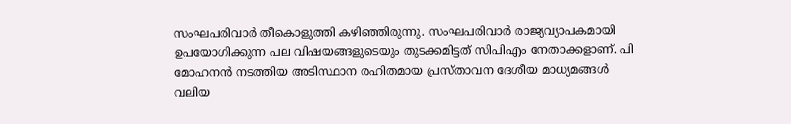സംഘപരിവാർ തീകൊളുത്തി കഴിഞ്ഞിരുന്നു. സംഘപരിവാർ രാജ്യവ്യാപകമായി ഉപയോഗിക്കുന്ന പല വിഷയങ്ങളുടെയും തുടക്കമിട്ടത് സിപിഎം നേതാക്കളാണ്. പി മോഹനന്‍ നടത്തിയ അടിസ്ഥാന രഹിതമായ പ്രസ്താവന ദേശീയ മാധ്യമങ്ങള്‍ വലിയ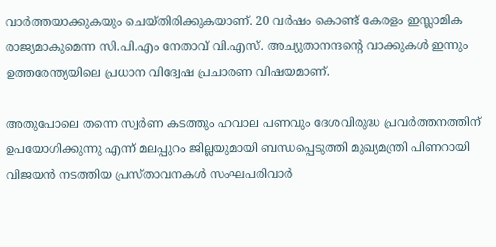വാര്‍ത്തയാക്കുകയും ചെയ്തിരിക്കുകയാണ്. 20 വര്‍ഷം കൊണ്ട് കേരളം ഇസ്ലാമിക രാജ്യമാകുമെന്ന സി.പി.എം നേതാവ് വി.എസ്. അച്യുതാനന്ദന്റെ വാക്കുകള്‍ ഇന്നും ഉത്തരേന്ത്യയിലെ പ്രധാന വിദ്വേഷ പ്രചാരണ വിഷയമാണ്.

അതുപോലെ തന്നെ സ്വര്‍ണ കടത്തും ഹവാല പണവും ദേശവിരുദ്ധ പ്രവര്‍ത്തനത്തിന് ഉപയോഗിക്കുന്നു എന്ന് മലപ്പുറം ജില്ലയുമായി ബന്ധപ്പെടുത്തി മുഖ്യമന്ത്രി പിണറായി വിജയന്‍ നടത്തിയ പ്രസ്താവനകള്‍ സംഘപരിവാർ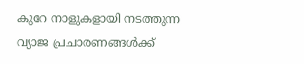കുറേ നാളുകളായി നടത്തുന്ന വ്യാജ പ്രചാരണങ്ങള്‍ക്ക്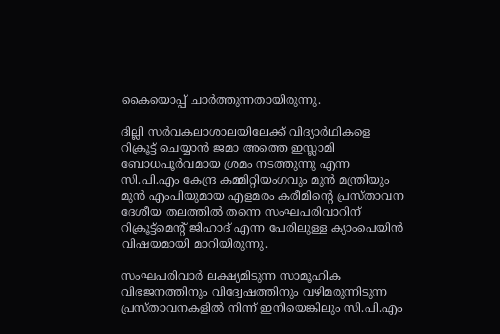കൈയൊപ്പ് ചാര്‍ത്തുന്നതായിരുന്നു.

ദില്ലി സർവകലാശാലയിലേക്ക് വിദ്യാര്‍ഥികളെ റിക്രൂട്ട് ചെയ്യാന്‍ ജമാ അത്തെ ഇസ്ലാമി ബോധപൂർവമായ ശ്രമം നടത്തുന്നു എന്ന സി.പി.എം കേന്ദ്ര കമ്മിറ്റിയംഗവും മുന്‍ മന്ത്രിയും മുന്‍ എംപിയുമായ എളമരം കരീമിന്റെ പ്രസ്താവന ദേശീയ തലത്തില്‍ തന്നെ സംഘപരിവാറിന് റിക്രൂട്ട്‌മെന്റ് ജിഹാദ് എന്ന പേരിലുള്ള ക്യാംപെയിന്‍ വിഷയമായി മാറിയിരുന്നു.

സംഘപരിവാർ ലക്ഷ്യമിടുന്ന സാമൂഹിക വിഭജനത്തിനും വിദ്വേഷത്തിനും വഴിമരുന്നിടുന്ന പ്രസ്താവനകളില്‍ നിന്ന് ഇനിയെങ്കിലും സി.പി.എം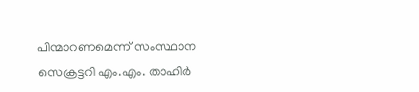പിന്മാറണമെന്ന് സംസ്ഥാന സെക്രട്ടറി എം.എം. താഹിര്‍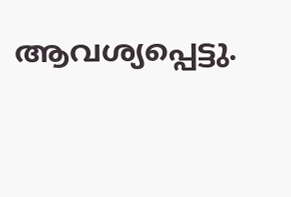ആവശ്യപ്പെട്ടു.